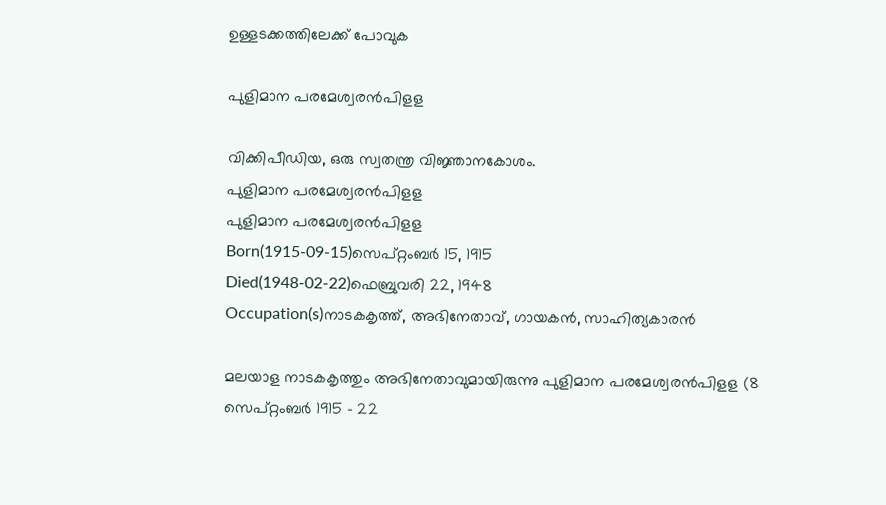ഉള്ളടക്കത്തിലേക്ക് പോവുക

പുളിമാന പരമേശ്വരൻപിളള

വിക്കിപീഡിയ, ഒരു സ്വതന്ത്ര വിജ്ഞാനകോശം.
പുളിമാന പരമേശ്വരൻപിളള
പുളിമാന പരമേശ്വരൻപിളള
Born(1915-09-15)സെപ്റ്റംബർ 15, 1915
Died(1948-02-22)ഫെബ്രുവരി 22, 1948
Occupation(s)നാടകകൃത്ത്, അഭിനേതാവ്‌, ഗായകൻ, സാഹിത്യകാരൻ

മലയാള നാടകകൃത്തും അഭിനേതാവുമായിരുന്നു പുളിമാന പരമേശ്വരൻപിളള (8 സെപ്‌റ്റംബർ 1915 - 22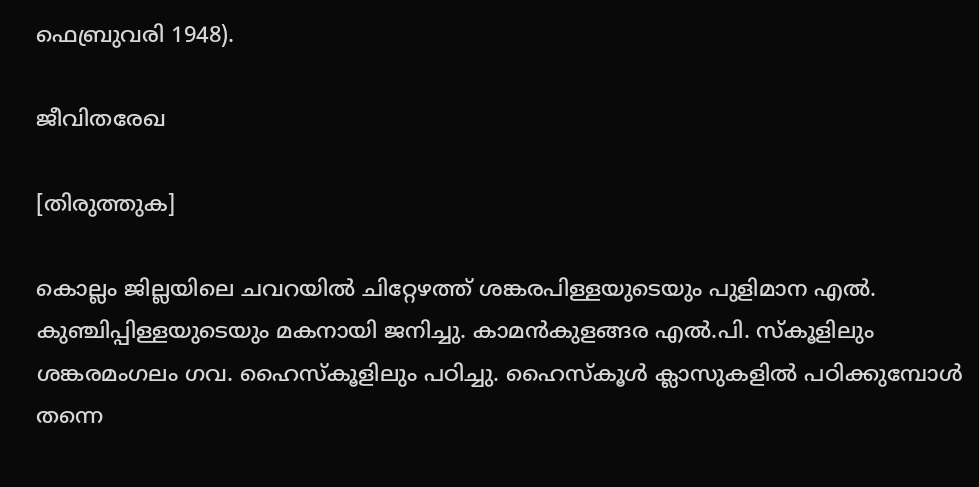ഫെബ്രുവരി 1948).

ജീവിതരേഖ

[തിരുത്തുക]

കൊല്ലം ജില്ലയിലെ ചവറയിൽ ചിറ്റേഴത്ത് ശങ്കരപിള്ളയുടെയും പുളിമാന എൽ. കുഞ്ചിപ്പിള്ളയുടെയും മകനായി ജനിച്ചു. കാമൻകുളങ്ങര എൽ.പി. സ്കൂളിലും ശങ്കരമംഗലം ഗവ. ഹൈസ്കൂളിലും പഠിച്ചു. ഹൈസ്കൂൾ ക്ലാസുകളിൽ പഠിക്കുമ്പോൾ തന്നെ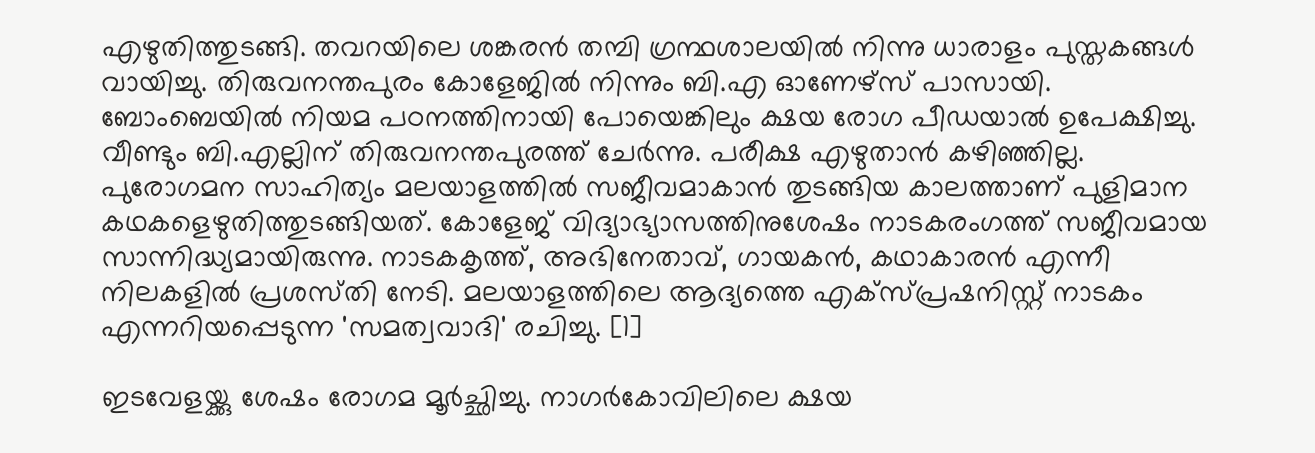എഴുതിത്തുടങ്ങി. തവറയിലെ ശങ്കരൻ തമ്പി ഗ്രന്ഥശാലയിൽ നിന്നു ധാരാളം പുസ്തകങ്ങൾ വായിച്ചു. തിരുവനന്തപുരം കോളേജിൽ നിന്നും ബി.എ ഓണേഴ്സ് പാസായി. ബോംബെയിൽ നിയമ പഠനത്തിനായി പോയെങ്കിലും ക്ഷയ രോഗ പീഡയാൽ ഉപേക്ഷിച്ചു. വീണ്ടും ബി.എല്ലിന് തിരുവനന്തപുരത്ത് ചേർന്നു. പരീക്ഷ എഴുതാൻ കഴിഞ്ഞില്ല. പുരോഗമന സാഹിത്യം മലയാളത്തിൽ സജീവമാകാൻ തുടങ്ങിയ കാലത്താണ് പുളിമാന കഥകളെഴുതിത്തുടങ്ങിയത്. കോളേജ്‌ വിദ്യാഭ്യാസത്തിനുശേഷം നാടകരംഗത്ത്‌ സജീവമായ സാന്നിദ്ധ്യമായിരുന്നു. നാടകകൃത്ത്‌, അഭിനേതാവ്‌, ഗായകൻ, കഥാകാരൻ എന്നീ നിലകളിൽ പ്രശസ്‌തി നേടി. മലയാളത്തിലെ ആദ്യത്തെ എക്സ്പ്രഷനിസ്റ്റ് നാടകം എന്നറിയപ്പെടുന്ന 'സമത്വവാദി' രചിച്ചു. [1]

ഇടവേളയ്ക്കു ശേഷം രോഗമ മൂർച്ഛിച്ചു. നാഗർകോവിലിലെ ക്ഷയ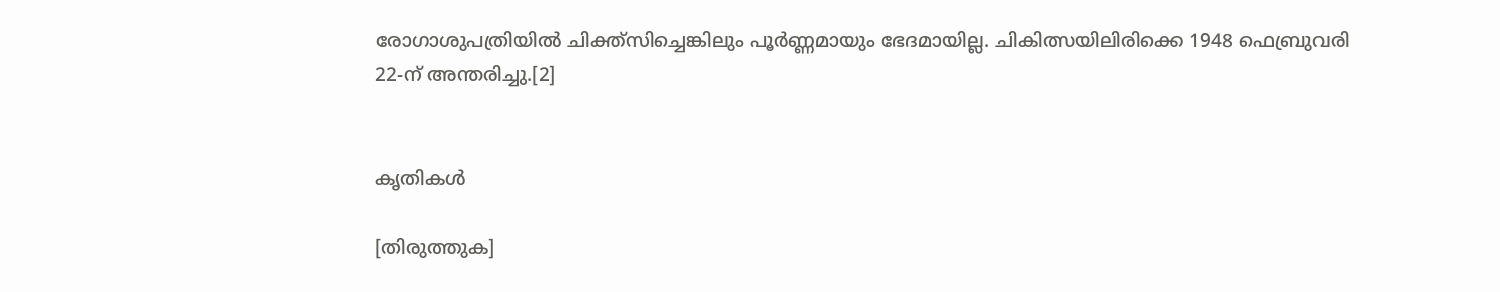രോഗാശുപത്രിയിൽ ചിക്ത്സിച്ചെങ്കിലും പൂർണ്ണമായും ഭേദമായില്ല. ചികിത്സയിലിരിക്കെ 1948 ഫെബ്രുവരി 22-ന്‌ അന്തരിച്ചു.[2]


കൃതികൾ

[തിരുത്തുക]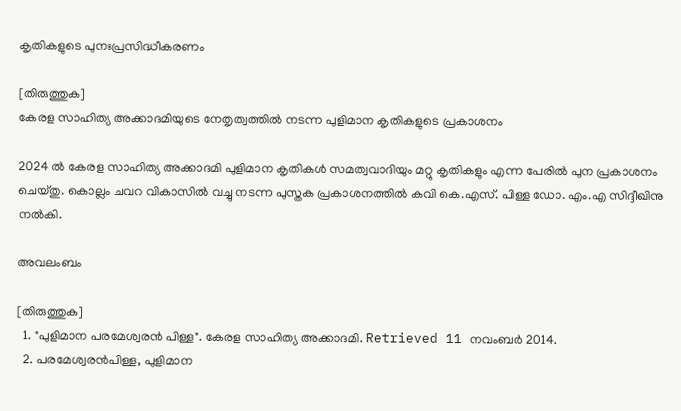കൃതികളുടെ പുനഃപ്രസിദ്ധീകരണം

[തിരുത്തുക]
കേരള സാഹിത്യ അക്കാദമിയുടെ നേതൃത്വത്തിൽ നടന്ന പുളിമാന കൃതികളുടെ പ്രകാശനം

2024 ൽ കേരള സാഹിത്യ അക്കാദമി പുളിമാന കൃതികൾ സമത്വവാദിയും മറ്റു കൃതികളും എന്ന പേരിൽ പുന പ്രകാശനം ചെയ്തു. കൊല്ലം ചവറ വികാസിൽ വച്ചു നടന്ന പുസ്തക പ്രകാശനത്തിൽ കവി കെ.എസ്. പിള്ള ഡോ. എം.എ സിദ്ദീഖിനു നൽകി.

അവലംബം

[തിരുത്തുക]
  1. "പുളിമാന പരമേശ്വരൻ പിള്ള". കേരള സാഹിത്യ അക്കാദമി. Retrieved 11 നവംബർ 2014.
  2. പരമേശ്വരൻപിള്ള, പുളിമാന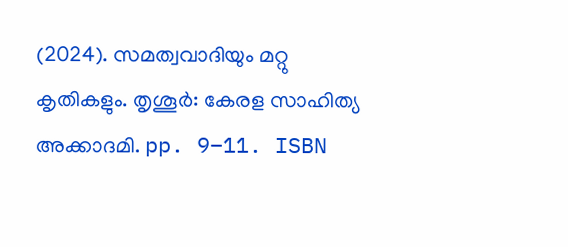(2024). സമത്വവാദിയും മറ്റു കൃതികളും. തൃശൂർ: കേരള സാഹിത്യ അക്കാദമി. pp. 9–11. ISBN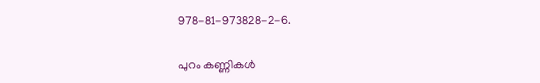978-81-973828-2-6.

പുറം കണ്ണികൾ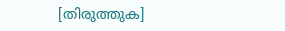[തിരുത്തുക]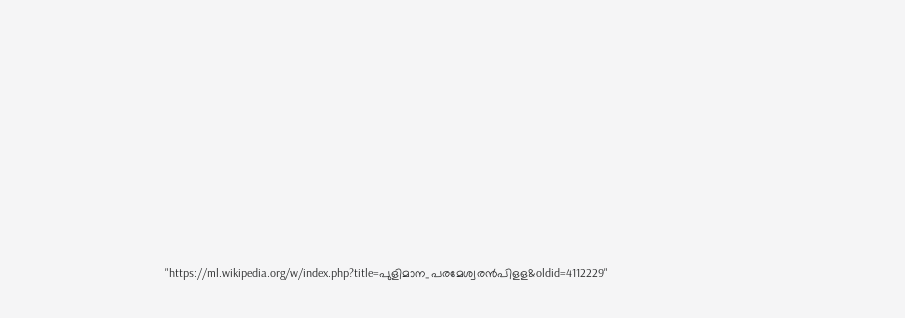"https://ml.wikipedia.org/w/index.php?title=പുളിമാന_പരമേശ്വരൻപിളള&oldid=4112229"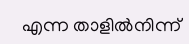എന്ന താളിൽനിന്ന്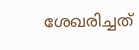ശേഖരിച്ചത്